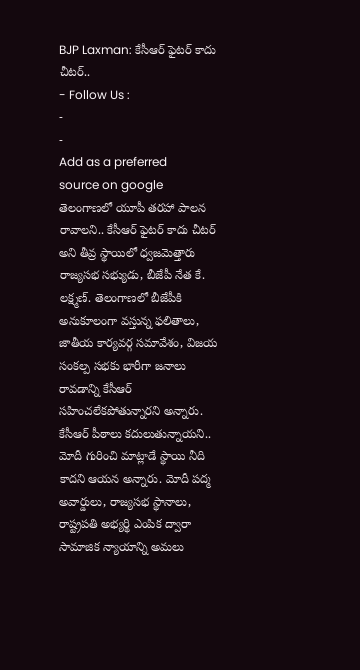BJP Laxman: కేసీఆర్ ఫైటర్ కాదు చీటర్..
- Follow Us :
-
-
Add as a preferred
source on google
తెలంగాణలో యూపీ తరహా పాలన రావాలని.. కేసీఆర్ ఫైటర్ కాదు చీటర్ అని తీవ్ర స్థాయిలో ధ్వజమెత్తారు రాజ్యసభ సభ్యుడు, బీజేపీ నేత కే. లక్ష్మణ్. తెలంగాణలో బీజేపీకి అనుకూలంగా వస్తున్న ఫలితాలు, జాతీయ కార్యవర్గ సమావేశం, విజయ సంకల్ప సభకు భారీగా జనాలు రావడాన్ని కేసీఆర్ సహించలేకపోతున్నారని అన్నారు. కేసీఆర్ పీఠాలు కదులుతున్నాయని.. మోదీ గురించి మాట్లాడే స్థాయి నీది కాదని ఆయన అన్నారు. మోదీ పద్మ అవార్డులు, రాజ్యసభ స్థానాలు, రాష్ట్రపతి అభ్యర్థి ఎంపిక ద్వారా సామాజిక న్యాయాన్ని అమలు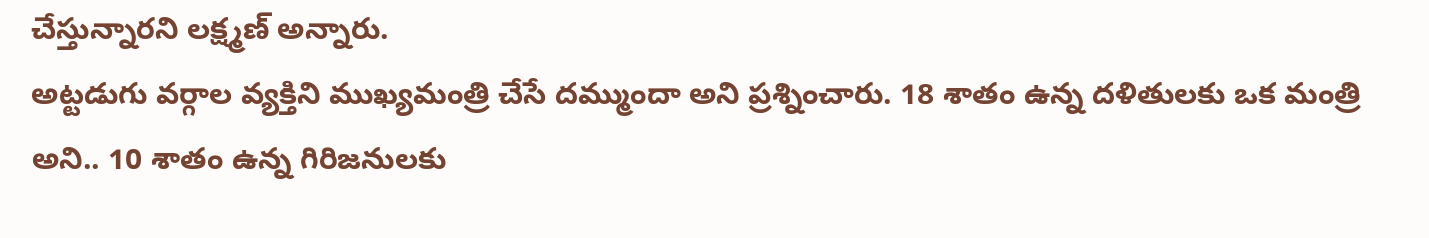చేస్తున్నారని లక్ష్మణ్ అన్నారు.
అట్టడుగు వర్గాల వ్యక్తిని ముఖ్యమంత్రి చేసే దమ్ముందా అని ప్రశ్నించారు. 18 శాతం ఉన్న దళితులకు ఒక మంత్రి అని.. 10 శాతం ఉన్న గిరిజనులకు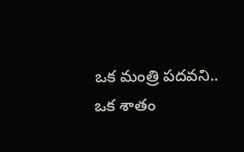ఒక మంత్రి పదవని.. ఒక శాతం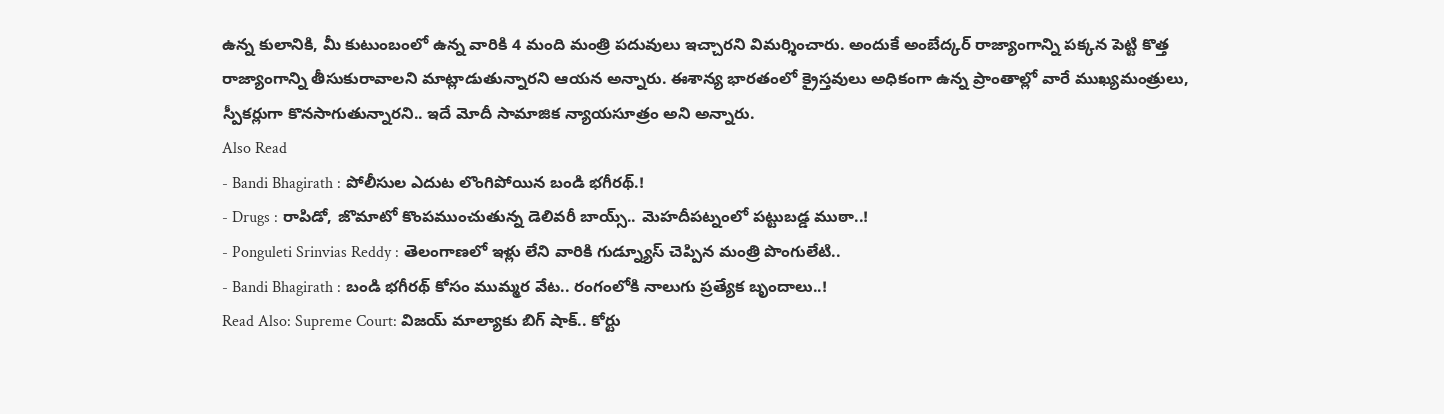ఉన్న కులానికి, మీ కుటుంబంలో ఉన్న వారికి 4 మంది మంత్రి పదువులు ఇచ్చారని విమర్శించారు. అందుకే అంబేద్కర్ రాజ్యాంగాన్ని పక్కన పెట్టి కొత్త రాజ్యాంగాన్ని తీసుకురావాలని మాట్లాడుతున్నారని ఆయన అన్నారు. ఈశాన్య భారతంలో క్రైస్తవులు అధికంగా ఉన్న ప్రాంతాల్లో వారే ముఖ్యమంత్రులు, స్పీకర్లుగా కొనసాగుతున్నారని.. ఇదే మోదీ సామాజిక న్యాయసూత్రం అని అన్నారు.
Also Read
- Bandi Bhagirath : పోలీసుల ఎదుట లొంగిపోయిన బండి భగీరథ్.!
- Drugs : రాపిడో, జొమాటో కొంపముంచుతున్న డెలివరీ బాయ్స్.. మెహదీపట్నంలో పట్టుబడ్డ ముఠా..!
- Ponguleti Srinvias Reddy : తెలంగాణలో ఇళ్లు లేని వారికి గుడ్న్యూస్ చెప్పిన మంత్రి పొంగులేటి..
- Bandi Bhagirath : బండి భగీరథ్ కోసం ముమ్మర వేట.. రంగంలోకి నాలుగు ప్రత్యేక బృందాలు..!
Read Also: Supreme Court: విజయ్ మాల్యాకు బిగ్ షాక్.. కోర్టు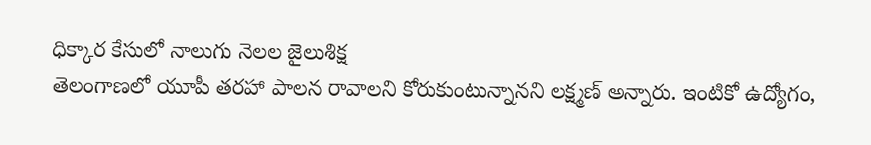ధిక్కార కేసులో నాలుగు నెలల జైలుశిక్ష
తెలంగాణలో యూపీ తరహా పాలన రావాలని కోరుకుంటున్నానని లక్ష్మణ్ అన్నారు. ఇంటికో ఉద్యోగం,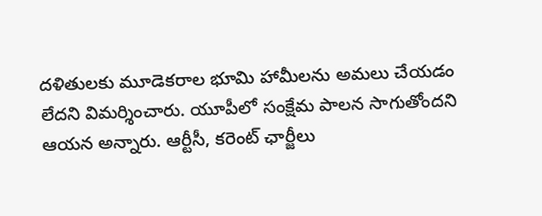దళితులకు మూడెకరాల భూమి హామీలను అమలు చేయడం లేదని విమర్శించారు. యూపీలో సంక్షేమ పాలన సాగుతోందని ఆయన అన్నారు. ఆర్టీసీ, కరెంట్ ఛార్జీలు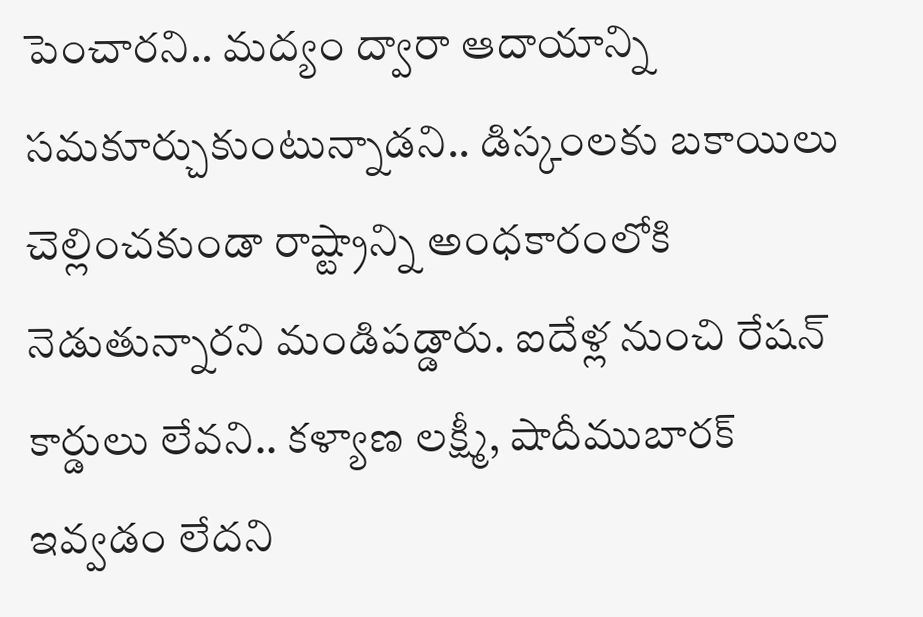పెంచారని.. మద్యం ద్వారా ఆదాయాన్ని సమకూర్చుకుంటున్నాడని.. డిస్కంలకు బకాయిలు చెల్లించకుండా రాష్ట్రాన్ని అంధకారంలోకి నెడుతున్నారని మండిపడ్డారు. ఐదేళ్ల నుంచి రేషన్ కార్డులు లేవని.. కళ్యాణ లక్ష్మీ, షాదీముబారక్ ఇవ్వడం లేదని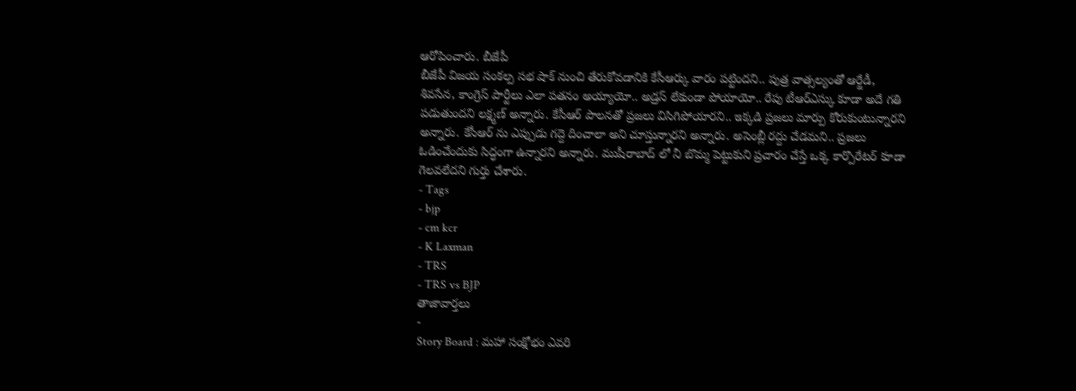ఆరోపించారు. బీజేపీ
బీజేపీ విజయ సంకల్ప సభ షాక్ నుంచి తేరుకోవడానికి కేసీఆర్కు వారం పట్టిందని.. పుత్ర వాత్సల్యంతో ఆర్జేడీ, శివసేన, కాంగ్రెస్ పార్టీలు ఎలా పతనం అయ్యాయో.. అడ్రస్ లేకుండా పోయాయో.. రేపు టీఆర్ఎస్కు కూడా అదే గతి పడుతుందని లక్ష్మణ్ అన్నారు. కేసీఆర్ పాలనతో ప్రజలు విసిగిపోయారని.. ఇక్కడి ప్రజలు మార్పు కోరుకుంటున్నారని అన్నారు. కేసీఆర్ ను ఎప్పుడు గద్దె దించాలా అని చూస్తున్నారని అన్నారు. అసెంబ్లీ రద్దు చేడమని.. ప్రజలు ఓడించేందుకు సిద్ధంగా ఉన్నారని అన్నారు. ముషీరాబాద్ లో నీ బొమ్మ పెట్టుకుని ప్రచారం చేస్తే ఒక్క కార్పొరేటర్ కూడా గెలవలేదని గుర్తు చేశారు.
- Tags
- bjp
- cm kcr
- K Laxman
- TRS
- TRS vs BJP
తాజావార్తలు
-
Story Board : మహా సంక్షోభం ఎవరి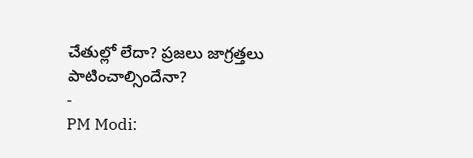చేతుల్లో లేదా? ప్రజలు జాగ్రత్తలు పాటించాల్సిందేనా?
-
PM Modi: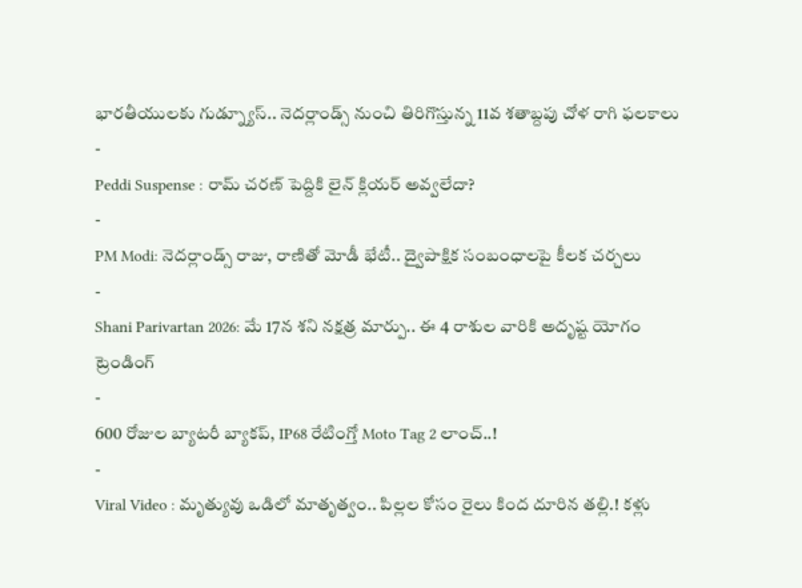భారతీయులకు గుడ్న్యూస్.. నెదర్లాండ్స్ నుంచి తిరిగొస్తున్న 11వ శతాబ్దపు చోళ రాగి ఫలకాలు
-
Peddi Suspense : రామ్ చరణ్ పెద్దికి లైన్ క్లియర్ అవ్వలేదా?
-
PM Modi: నెదర్లాండ్స్ రాజు, రాణితో మోడీ భేటీ.. ద్వైపాక్షిక సంబంధాలపై కీలక చర్చలు
-
Shani Parivartan 2026: మే 17న శని నక్షత్ర మార్పు.. ఈ 4 రాశుల వారికి అదృష్ట యోగం
ట్రెండింగ్
-
600 రోజుల బ్యాటరీ బ్యాకప్, IP68 రేటింగ్తో Moto Tag 2 లాంచ్..!
-
Viral Video : మృత్యువు ఒడిలో మాతృత్వం.. పిల్లల కోసం రైలు కింద దూరిన తల్లి.! కళ్లు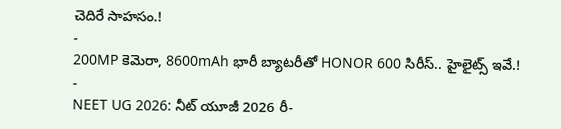చెదిరే సాహసం.!
-
200MP కెమెరా, 8600mAh భారీ బ్యాటరీతో HONOR 600 సిరీస్.. హైలైట్స్ ఇవే.!
-
NEET UG 2026: నీట్ యూజీ 2026 రీ-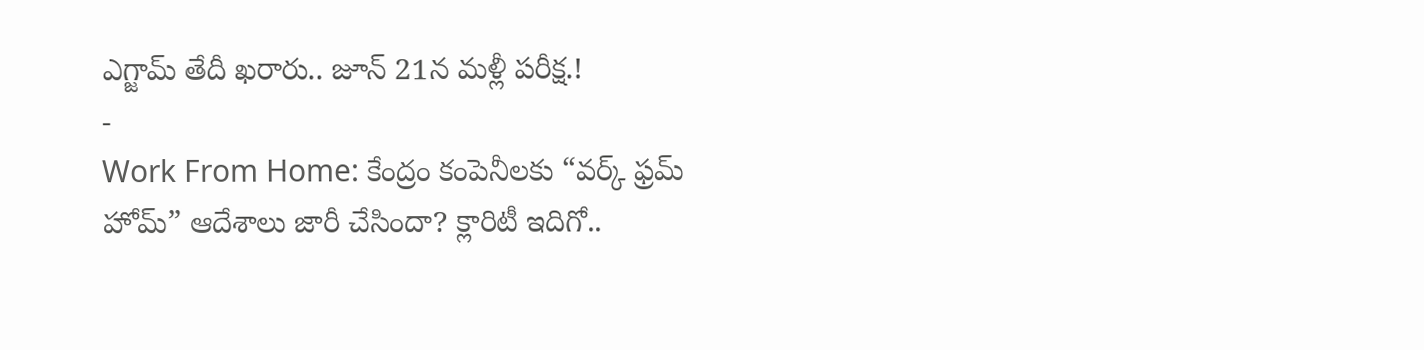ఎగ్జామ్ తేదీ ఖరారు.. జూన్ 21న మళ్లీ పరీక్ష.!
-
Work From Home: కేంద్రం కంపెనీలకు “వర్క్ ఫ్రమ్ హోమ్” ఆదేశాలు జారీ చేసిందా? క్లారిటీ ఇదిగో..